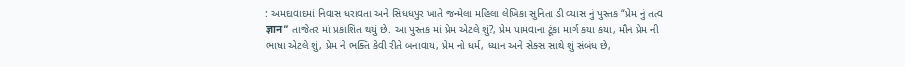: અમદાવાદમાં નિવાસ ધરાવતા અને સિધધપુર ખાતે જન્મેલા મહિલા લેખિકા સુનિતા ડી વ્યાસ નું પુસ્તક “પ્રેમ નું તત્વ ज्ञान” તાજેતર માં પ્રકાશિત થયું છે. આ પુસ્તક માં પ્રેમ એટલે શું?, પ્રેમ પામવાના ટૂંકા માર્ગ કયા કયા, મૌન પ્રેમ ની ભાષા એટલે શું, પ્રેમ ને ભક્તિ કેવી રીતે બનાવાય, પ્રેમ નો ધર્મ, ધ્યાન અને સેક્સ સાથે શું સંબંધ છે,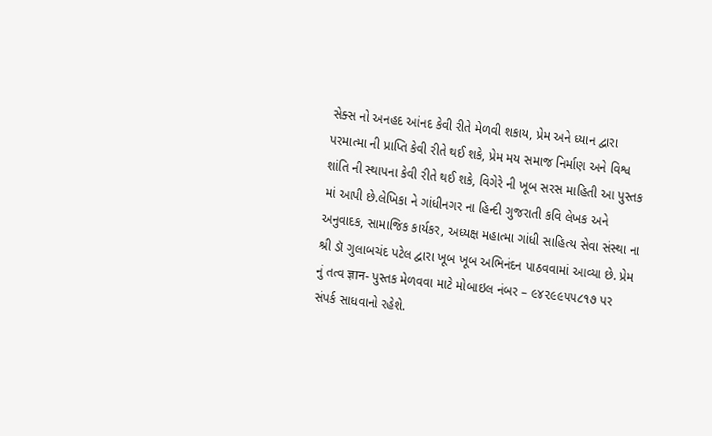સેક્સ નો અનહદ આંનદ કેવી રીતે મેળવી શકાય, પ્રેમ અને ધ્યાન દ્વારા પરમાત્મા ની પ્રાપ્તિ કેવી રીતે થઈ શકે, પ્રેમ મય સમાજ નિર્માણ અને વિશ્વ શાંતિ ની સ્થાપના કેવી રીતે થઈ શકે, વિગેરે ની ખૂબ સરસ માહિતી આ પુસ્તક માં આપી છે.લેખિકા ને ગાંધીનગર ના હિન્દી ગુજરાતી કવિ લેખક અને અનુવાદક, સામાજિક કાર્યકર, અધ્યક્ષ મહાત્મા ગાંધી સાહિત્ય સેવા સંસ્થા ના શ્રી ડૉ ગુલાબચંદ પટેલ દ્વારા ખૂબ ખૂબ અભિનંદન પાઠવવામાં આવ્યા છે. પ્રેમ નું તત્વ ज्ञान- પુસ્તક મેળવવા માટે મોબાઇલ નંબર – ૯૪૨૯૯૫૫૮૧૭ પર સંપર્ક સાધવાનો રહેશે.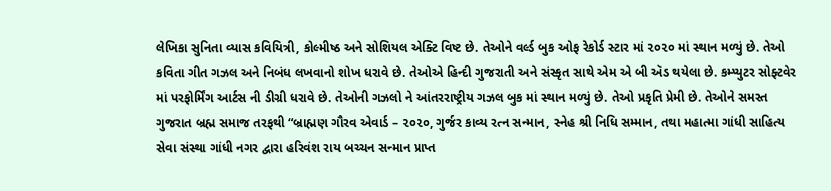લેખિકા સુનિતા વ્યાસ કવિયિત્રી, કોલ્મીષ્ઠ અને સોશિયલ એક્ટિ વિષ્ટ છે. તેઓને વર્લ્ડ બુક ઓફ રેકોર્ડ સ્ટાર માં ૨૦૨૦ માં સ્થાન મળ્યું છે. તેઓ કવિતા ગીત ગઝલ અને નિબંધ લખવાનો શોખ ધરાવે છે. તેઓએ હિન્દી ગુજરાતી અને સંસ્કૃત સાથે એમ એ બી ઍડ થયેલા છે. કમ્પ્યુટર સોફ્ટવેર માં પરફોર્મિંગ આર્ટસ ની ડીગ્રી ધરાવે છે. તેઓની ગઝલો ને આંતરરાષ્ટ્રીય ગઝલ બુક માં સ્થાન મળ્યું છે. તેઓ પ્રકૃતિ પ્રેમી છે. તેઓને સમસ્ત ગુજરાત બ્રહ્મ સમાજ તરફથી “બ્રાહ્મણ ગૌરવ એવાર્ડ – ૨૦૨૦, ગુર્જર કાવ્ય રત્ન સન્માન, સ્નેહ શ્રી નિધિ સમ્માન, તથા મહાત્મા ગાંધી સાહિત્ય સેવા સંસ્થા ગાંધી નગર દ્વારા હરિવંશ રાય બચ્ચન સન્માન પ્રાપ્ત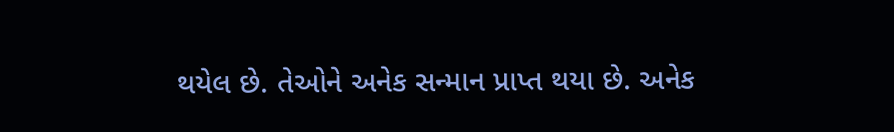થયેલ છે. તેઓને અનેક સન્માન પ્રાપ્ત થયા છે. અનેક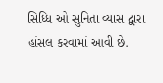સિધ્ધિ ઓ સુનિતા વ્યાસ દ્વારા હાંસલ કરવામાં આવી છે.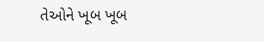તેઓને ખૂબ ખૂબ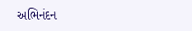અભિનંદન